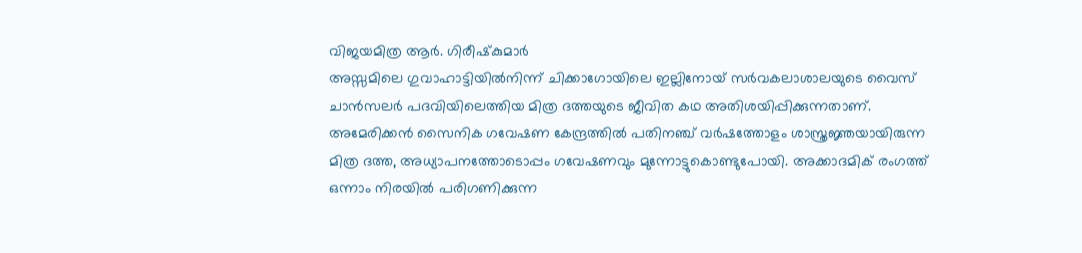വിജയമിത്ര ആര്‍. ഗിരീഷ്‌കുമാര്‍
അസ്സമിലെ ഗുവാഹാട്ടിയില്‍നിന്ന് ചിക്കാഗോയിലെ ഇല്ലിനോയ് സര്‍വകലാശാലയുടെ വൈസ് ചാന്‍സലര്‍ പദവിയിലെത്തിയ മിത്ര ദത്തയുടെ ജീവിത കഥ അതിശയിപ്പിക്കുന്നതാണ്. അമേരിക്കന്‍ സൈനിക ഗവേഷണ കേന്ദ്രത്തില്‍ പതിനഞ്ച് വര്‍ഷത്തോളം ശാസ്ത്രജ്ഞയായിരുന്ന മിത്ര ദത്ത, അധ്യാപനത്തോടൊപ്പം ഗവേഷണവും മുന്നോട്ടുകൊണ്ടുപോയി. അക്കാദമിക് രംഗത്ത് ഒന്നാം നിരയില്‍ പരിഗണിക്കുന്ന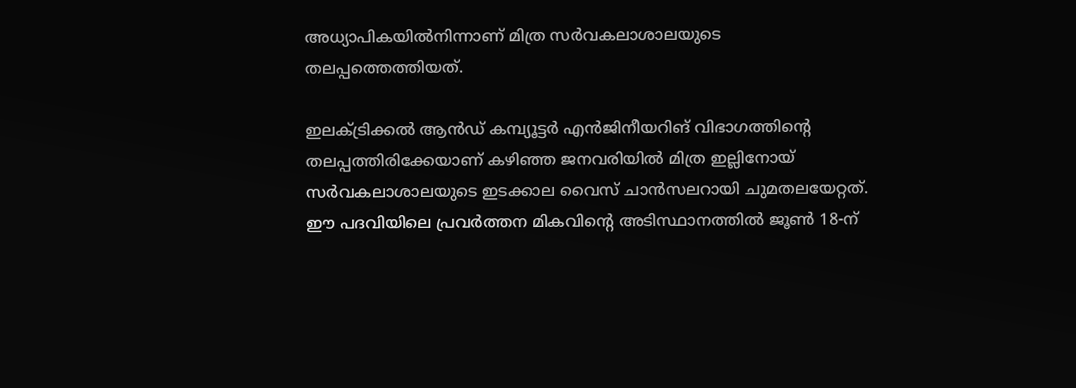അധ്യാപികയില്‍നിന്നാണ് മിത്ര സര്‍വകലാശാലയുടെ തലപ്പത്തെത്തിയത്.

ഇലക്ട്രിക്കല്‍ ആന്‍ഡ് കമ്പ്യൂട്ടര്‍ എന്‍ജിനീയറിങ് വിഭാഗത്തിന്റെ തലപ്പത്തിരിക്കേയാണ് കഴിഞ്ഞ ജനവരിയില്‍ മിത്ര ഇല്ലിനോയ് സര്‍വകലാശാലയുടെ ഇടക്കാല വൈസ് ചാന്‍സലറായി ചുമതലയേറ്റത്. ഈ പദവിയിലെ പ്രവര്‍ത്തന മികവിന്റെ അടിസ്ഥാനത്തില്‍ ജൂണ്‍ 18-ന്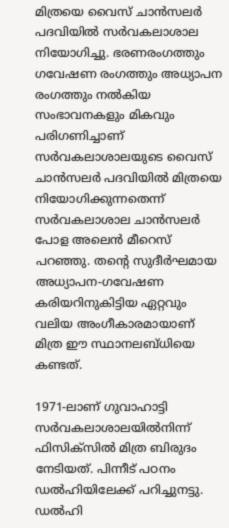മിത്രയെ വൈസ് ചാന്‍സലര്‍ പദവിയില്‍ സര്‍വകലാശാല നിയോഗിച്ചു. ഭരണരംഗത്തും ഗവേഷണ രംഗത്തും അധ്യാപന രംഗത്തും നല്‍കിയ സംഭാവനകളും മികവും പരിഗണിച്ചാണ് സര്‍വകലാശാലയുടെ വൈസ് ചാന്‍സലര്‍ പദവിയില്‍ മിത്രയെ നിയോഗിക്കുന്നതെന്ന് സര്‍വകലാശാല ചാന്‍സലര്‍ പോള അലെന്‍ മീറെസ് പറഞ്ഞു. തന്റെ സുദീര്‍ഘമായ അധ്യാപന-ഗവേഷണ കരിയറിനുകിട്ടിയ ഏറ്റവും വലിയ അംഗീകാരമായാണ് മിത്ര ഈ സ്ഥാനലബ്ധിയെ കണ്ടത്.

1971-ലാണ് ഗുവാഹാട്ടി സര്‍വകലാശാലയില്‍നിന്ന് ഫിസിക്‌സില്‍ മിത്ര ബിരുദം നേടിയത്. പിന്നീട് പഠനം ഡല്‍ഹിയിലേക്ക് പറിച്ചുനട്ടു. ഡല്‍ഹി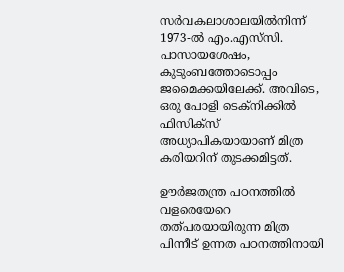സര്‍വകലാശാലയില്‍നിന്ന് 1973-ല്‍ എം.എസ്‌സി. പാസായശേഷം, കുടുംബത്തോടൊപ്പം ജമൈക്കയിലേക്ക്. അവിടെ, ഒരു പോളി ടെക്‌നിക്കില്‍ ഫിസിക്‌സ് അധ്യാപികയായാണ് മിത്ര കരിയറിന് തുടക്കമിട്ടത്.

ഊര്‍ജതന്ത്ര പഠനത്തില്‍ വളരെയേറെ തത്പരയായിരുന്ന മിത്ര പിന്നീട് ഉന്നത പഠനത്തിനായി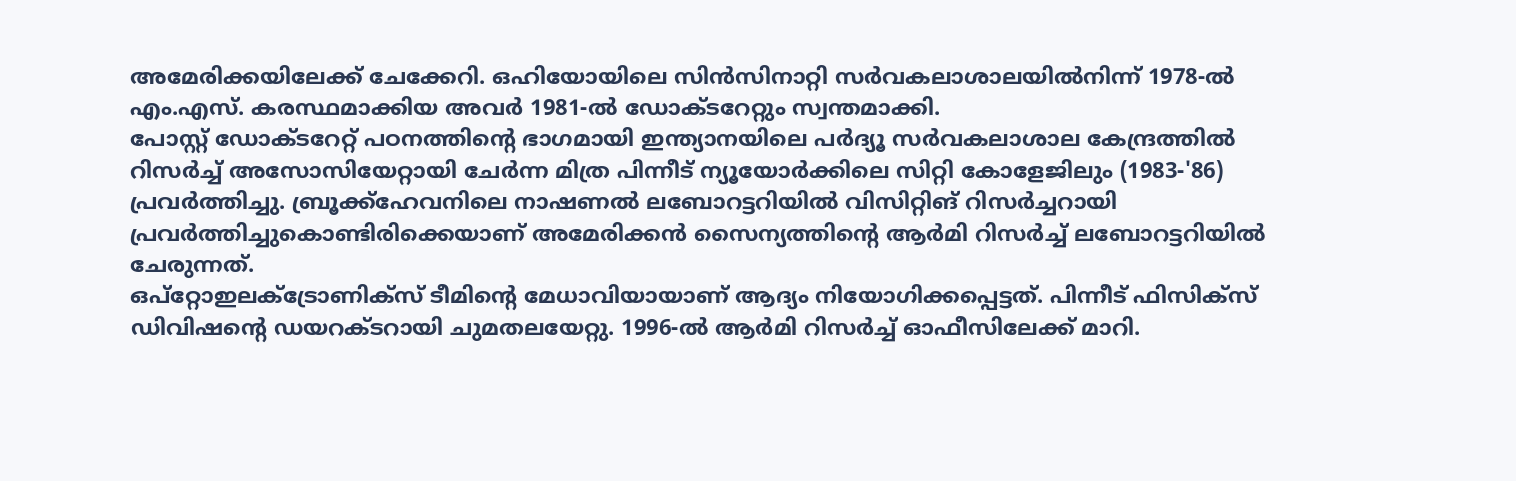അമേരിക്കയിലേക്ക് ചേക്കേറി. ഒഹിയോയിലെ സിന്‍സിനാറ്റി സര്‍വകലാശാലയില്‍നിന്ന് 1978-ല്‍ എം.എസ്. കരസ്ഥമാക്കിയ അവര്‍ 1981-ല്‍ ഡോക്ടറേറ്റും സ്വന്തമാക്കി.
പോസ്റ്റ് ഡോക്ടറേറ്റ് പഠനത്തിന്റെ ഭാഗമായി ഇന്ത്യാനയിലെ പര്‍ദ്യൂ സര്‍വകലാശാല കേന്ദ്രത്തില്‍ റിസര്‍ച്ച് അസോസിയേറ്റായി ചേര്‍ന്ന മിത്ര പിന്നീട് ന്യൂയോര്‍ക്കിലെ സിറ്റി കോളേജിലും (1983-'86) പ്രവര്‍ത്തിച്ചു. ബ്രൂക്ക്‌ഹേവനിലെ നാഷണല്‍ ലബോറട്ടറിയില്‍ വിസിറ്റിങ് റിസര്‍ച്ചറായി പ്രവര്‍ത്തിച്ചുകൊണ്ടിരിക്കെയാണ് അമേരിക്കന്‍ സൈന്യത്തിന്റെ ആര്‍മി റിസര്‍ച്ച് ലബോറട്ടറിയില്‍ ചേരുന്നത്.
ഒപ്‌റ്റോഇലക്‌ട്രോണിക്‌സ് ടീമിന്റെ മേധാവിയായാണ് ആദ്യം നിയോഗിക്കപ്പെട്ടത്. പിന്നീട് ഫിസിക്‌സ് ഡിവിഷന്റെ ഡയറക്ടറായി ചുമതലയേറ്റു. 1996-ല്‍ ആര്‍മി റിസര്‍ച്ച് ഓഫീസിലേക്ക് മാറി.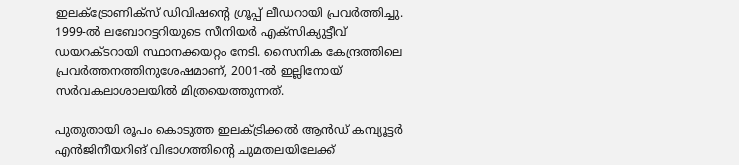ഇലക്‌ട്രോണിക്‌സ് ഡിവിഷന്റെ ഗ്രൂപ്പ് ലീഡറായി പ്രവര്‍ത്തിച്ചു. 1999-ല്‍ ലബോറട്ടറിയുടെ സീനിയര്‍ എക്‌സിക്യുട്ടീവ് ഡയറക്ടറായി സ്ഥാനക്കയറ്റം നേടി. സൈനിക കേന്ദ്രത്തിലെ പ്രവര്‍ത്തനത്തിനുശേഷമാണ്, 2001-ല്‍ ഇല്ലിനോയ് സര്‍വകലാശാലയില്‍ മിത്രയെത്തുന്നത്.

പുതുതായി രൂപം കൊടുത്ത ഇലക്ട്രിക്കല്‍ ആന്‍ഡ് കമ്പ്യൂട്ടര്‍ എന്‍ജിനീയറിങ് വിഭാഗത്തിന്റെ ചുമതലയിലേക്ക്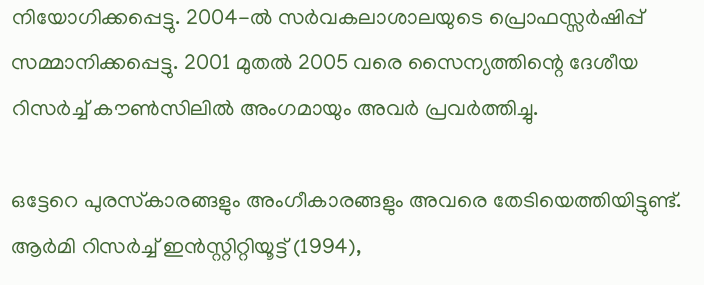നിയോഗിക്കപ്പെട്ടു. 2004-ല്‍ സര്‍വകലാശാലയുടെ പ്രൊഫസ്സര്‍ഷിപ്പ് സമ്മാനിക്കപ്പെട്ടു. 2001 മുതല്‍ 2005 വരെ സൈന്യത്തിന്റെ ദേശീയ റിസര്‍ച്ച് കൗണ്‍സിലില്‍ അംഗമായും അവര്‍ പ്രവര്‍ത്തിച്ചു.

ഒട്ടേറെ പുരസ്‌കാരങ്ങളും അംഗീകാരങ്ങളും അവരെ തേടിയെത്തിയിട്ടുണ്ട്. ആര്‍മി റിസര്‍ച്ച് ഇന്‍സ്റ്റിറ്റിയൂട്ട് (1994),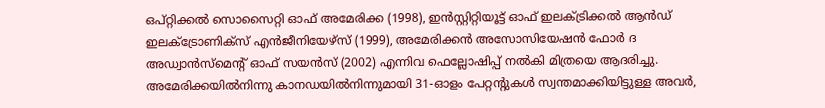ഒപ്റ്റിക്കല്‍ സൊസൈറ്റി ഓഫ് അമേരിക്ക (1998), ഇന്‍സ്റ്റിറ്റിയൂട്ട് ഓഫ് ഇലക്ട്രിക്കല്‍ ആന്‍ഡ് ഇലക്‌ട്രോണിക്‌സ് എന്‍ജീനിയേഴ്‌സ് (1999), അമേരിക്കന്‍ അസോസിയേഷന്‍ ഫോര്‍ ദ അഡ്വാന്‍സ്‌മെന്റ് ഓഫ് സയന്‍സ് (2002) എന്നിവ ഫെല്ലോഷിപ്പ് നല്‍കി മിത്രയെ ആദരിച്ചു. അമേരിക്കയില്‍നിന്നു കാനഡയില്‍നിന്നുമായി 31-ഓളം പേറ്റന്റുകള്‍ സ്വന്തമാക്കിയിട്ടുള്ള അവര്‍,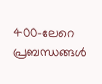400-ലേറെ പ്രബന്ധങ്ങള്‍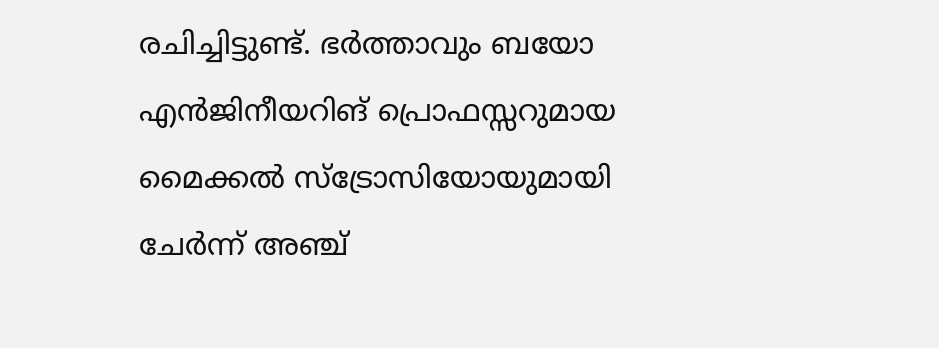രചിച്ചിട്ടുണ്ട്. ഭര്‍ത്താവും ബയോ എന്‍ജിനീയറിങ് പ്രൊഫസ്സറുമായ മൈക്കല്‍ സ്‌ട്രോസിയോയുമായി ചേര്‍ന്ന് അഞ്ച്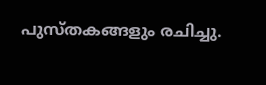പുസ്തകങ്ങളും രചിച്ചു.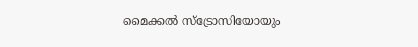മൈക്കല്‍ സ്‌ട്രോസിയോയും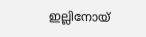ഇല്ലിനോയ്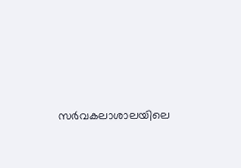സര്‍വകലാശാലയിലെ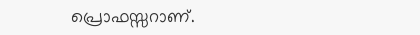പ്രൊഫസ്സറാണ്.